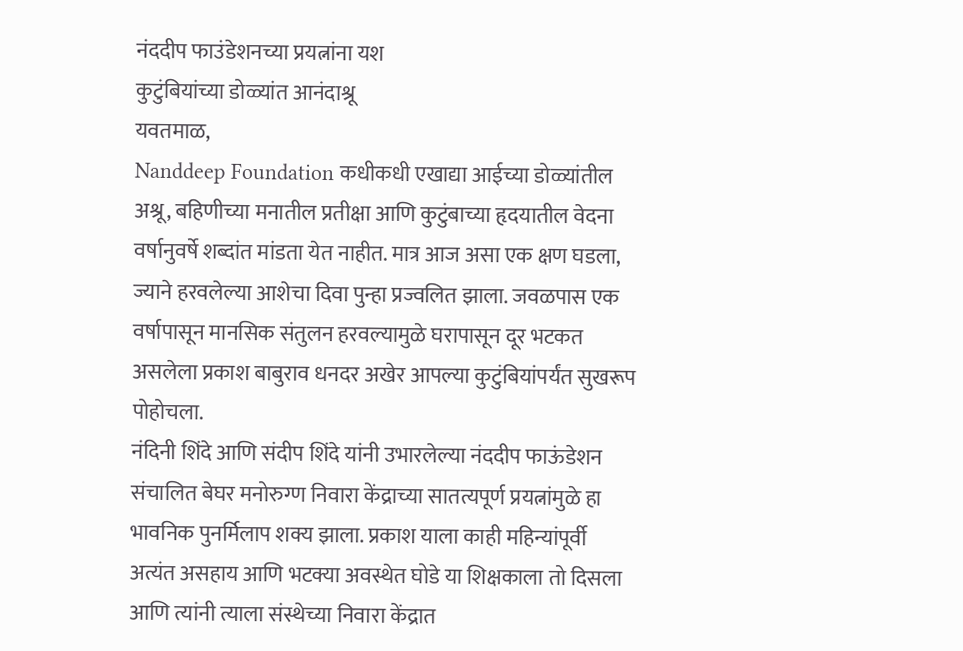नंददीप फाउंडेशनच्या प्रयत्नांना यश
कुटुंबियांच्या डोळ्यांत आनंदाश्रू
यवतमाळ,
Nanddeep Foundation कधीकधी एखाद्या आईच्या डोळ्यांतील अश्रू, बहिणीच्या मनातील प्रतीक्षा आणि कुटुंबाच्या हृदयातील वेदना वर्षानुवर्षे शब्दांत मांडता येत नाहीत. मात्र आज असा एक क्षण घडला, ज्याने हरवलेल्या आशेचा दिवा पुन्हा प्रज्वलित झाला. जवळपास एक वर्षापासून मानसिक संतुलन हरवल्यामुळे घरापासून दूर भटकत असलेला प्रकाश बाबुराव धनदर अखेर आपल्या कुटुंबियांपर्यंत सुखरूप पोहोचला.
नंदिनी शिंदे आणि संदीप शिंदे यांनी उभारलेल्या नंददीप फाऊंडेशन संचालित बेघर मनोरुग्ण निवारा केंद्राच्या सातत्यपूर्ण प्रयत्नांमुळे हा भावनिक पुनर्मिलाप शक्य झाला. प्रकाश याला काही महिन्यांपूर्वी अत्यंत असहाय आणि भटक्या अवस्थेत घोडे या शिक्षकाला तो दिसला आणि त्यांनी त्याला संस्थेच्या निवारा केंद्रात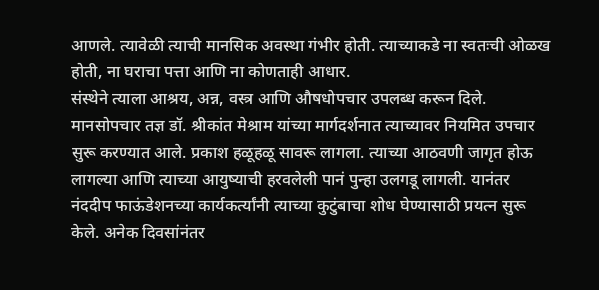आणले. त्यावेळी त्याची मानसिक अवस्था गंभीर होती. त्याच्याकडे ना स्वतःची ओळख होती, ना घराचा पत्ता आणि ना कोणताही आधार.
संस्थेने त्याला आश्रय, अन्न, वस्त्र आणि औषधोपचार उपलब्ध करून दिले. मानसोपचार तज्ञ डॉ. श्रीकांत मेश्राम यांच्या मार्गदर्शनात त्याच्यावर नियमित उपचार सुरू करण्यात आले. प्रकाश हळूहळू सावरू लागला. त्याच्या आठवणी जागृत होऊ लागल्या आणि त्याच्या आयुष्याची हरवलेली पानं पुन्हा उलगडू लागली. यानंतर नंददीप फाऊंडेशनच्या कार्यकर्त्यांनी त्याच्या कुटुंबाचा शोध घेण्यासाठी प्रयत्न सुरू केले. अनेक दिवसांनंतर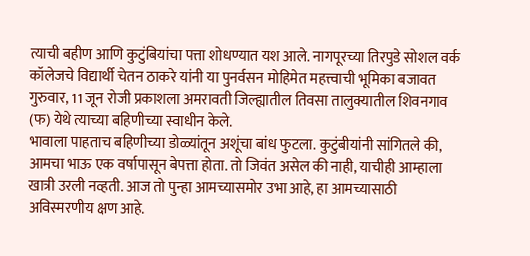त्याची बहीण आणि कुटुंबियांचा पत्ता शोधण्यात यश आले. नागपूरच्या तिरपुडे सोशल वर्क कॉलेजचे विद्यार्थी चेतन ठाकरे यांनी या पुनर्वसन मोहिमेत महत्त्वाची भूमिका बजावत गुरुवार, 11 जून रोजी प्रकाशला अमरावती जिल्ह्यातील तिवसा तालुक्यातील शिवनगाव (फ) येथे त्याच्या बहिणीच्या स्वाधीन केले.
भावाला पाहताच बहिणीच्या डोळ्यांतून अशूंचा बांध फुटला. कुटुंबीयांनी सांगितले की, आमचा भाऊ एक वर्षापासून बेपत्ता होता. तो जिवंत असेल की नाही, याचीही आम्हाला खात्री उरली नव्हती. आज तो पुन्हा आमच्यासमोर उभा आहे, हा आमच्यासाठी अविस्मरणीय क्षण आहे.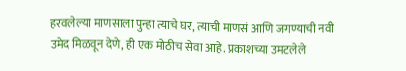हरवलेल्या माणसाला पुन्हा त्याचे घर, त्याची माणसं आणि जगण्याची नवी उमेद मिळवून देणे, ही एक मोठीच सेवा आहे. प्रकाशच्या उमटलेले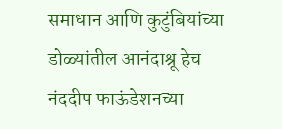समाधान आणि कुटुंबियांच्या डोळ्यांतील आनंदाश्रू हेच नंददीप फाऊंडेशनच्या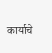कार्याचे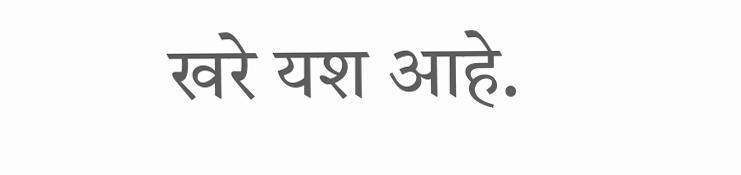खरे यश आहे.